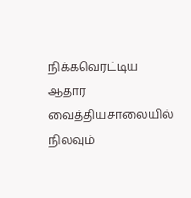நிக்கவெரட்டிய ஆதார வைத்தியசாலையில் நிலவும்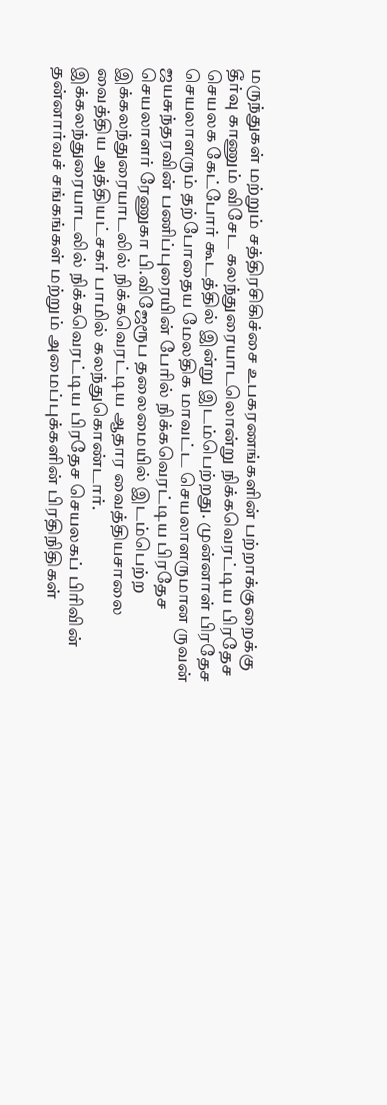மருந்துகள் மற்றும் சத்திரசிகிச்சை உபகரணங்களின் பற்றாக்குறைக்கு தீர்வு காணும் விசேட கலந்துரையாடலொன்று நிக்கவெரட்டிய பிரதேச செயலக கேட்போர் கூடத்தில் இன்று இடம்பெற்றது. முன்னாள் பிரதேச செயலாளரும் தற்போதைய மேலதிக மாவட்ட செயலாளருமான ருவன் ஜயசுந்தரவின் பணிப்புரையின் பேரில் நிக்கவெரட்டிய பிரதேச செயலாளர் ரேணுகா பி.விஜேரூப தலைமையில் இடம்பெற்ற இக்கலந்துரையாடலில் நிக்கவெரட்டிய ஆதார வைத்தியசாலை வைத்திய அத்தியட்சகர் பாமில் கலந்துகொண்டார்.
இக்கலந்துரையாடலில் நிக்கவெரட்டிய பிரதேச செயலகப் பிரிவின் தன்னார்வச் சங்கங்கள் மற்றும் அமைப்புக்களின் பிரதிநிதிகள்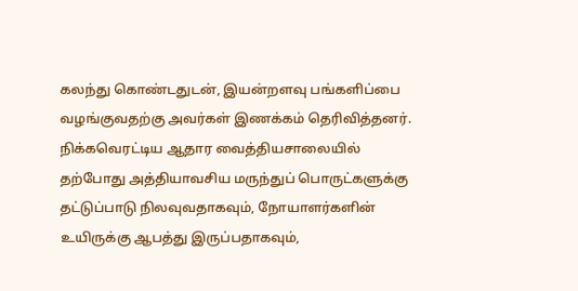கலந்து கொண்டதுடன், இயன்றளவு பங்களிப்பை வழங்குவதற்கு அவர்கள் இணக்கம் தெரிவித்தனர்.
நிக்கவெரட்டிய ஆதார வைத்தியசாலையில் தற்போது அத்தியாவசிய மருந்துப் பொருட்களுக்கு தட்டுப்பாடு நிலவுவதாகவும், நோயாளர்களின் உயிருக்கு ஆபத்து இருப்பதாகவும்,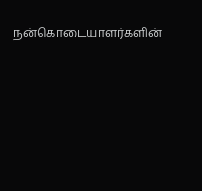நன்கொடையாளர்களின்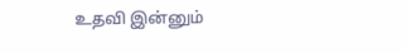உதவி இன்னும்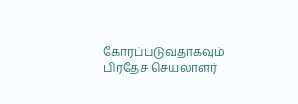கோரப்படுவதாகவும் பிரதேச செயலாளர்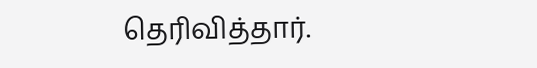தெரிவித்தார்.